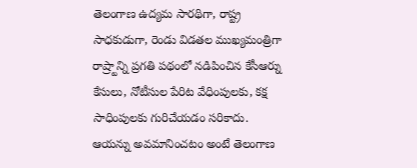తెలంగాణ ఉద్యమ సారథిగా, రాష్ట్ర సాధకుడుగా, రెండు విడతల ముఖ్యమంత్రిగా రాష్ర్టాన్ని ప్రగతి పథంలో నడిపించిన కేసీఆర్ను కేసులు, నోటీసుల పేరిట వేధింపులకు, కక్ష సాధింపులకు గురిచేయడం సరికాదు. ఆయన్ను అవమానించటం అంటే తెలంగాణ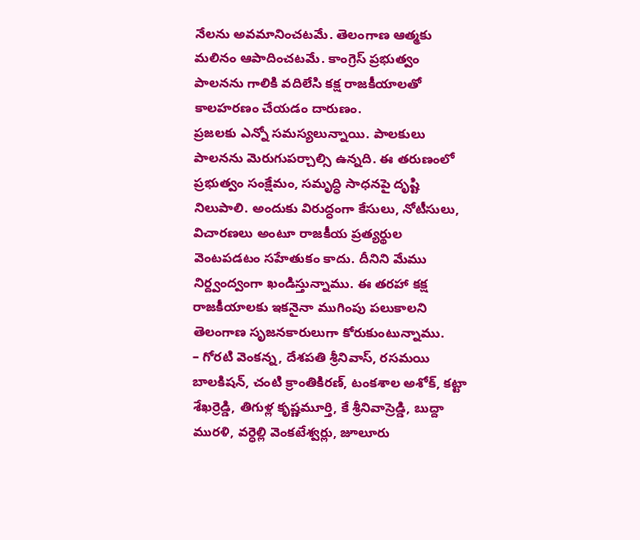నేలను అవమానించటమే. తెలంగాణ ఆత్మకు మలినం ఆపాదించటమే. కాంగ్రెస్ ప్రభుత్వం పాలనను గాలికి వదిలేసి కక్ష రాజకీయాలతో కాలహరణం చేయడం దారుణం.
ప్రజలకు ఎన్నో సమస్యలున్నాయి. పాలకులు పాలనను మెరుగుపర్చాల్సి ఉన్నది. ఈ తరుణంలో ప్రభుత్వం సంక్షేమం, సమృద్ధి సాధనపై దృష్టి నిలుపాలి. అందుకు విరుద్ధంగా కేసులు, నోటీసులు, విచారణలు అంటూ రాజకీయ ప్రత్యర్థుల వెంటపడటం సహేతుకం కాదు. దీనిని మేము నిర్ద్వంద్వంగా ఖండిస్తున్నాము. ఈ తరహా కక్ష రాజకీయాలకు ఇకనైనా ముగింపు పలుకాలని తెలంగాణ సృజనకారులుగా కోరుకుంటున్నాము.
– గోరటి వెంకన్న, దేశపతి శ్రీనివాస్, రసమయి బాలకిషన్, చంటి క్రాంతికిరణ్, టంకశాల అశోక్, కట్టా శేఖర్రెడ్డి, తిగుళ్ల కృష్ణమూర్తి, కే శ్రీనివాస్రెడ్డి, బుద్దా మురళి, వర్ధెల్లి వెంకటేశ్వర్లు, జూలూరు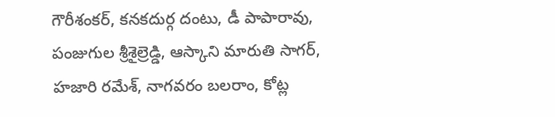గౌరీశంకర్, కనకదుర్గ దంటు, డీ పాపారావు, పంజుగుల శ్రీశైల్రెడ్డి, ఆస్కాని మారుతి సాగర్, హజారి రమేశ్, నాగవరం బలరాం, కోట్ల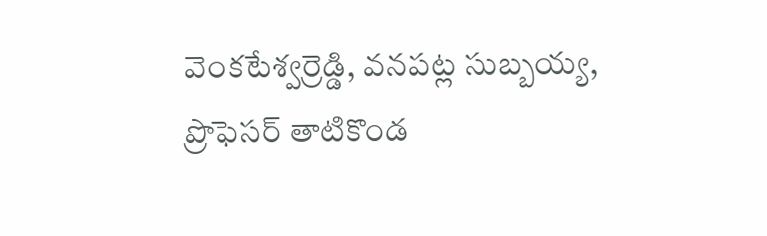వెంకటేశ్వర్రెడ్డి, వనపట్ల సుబ్బయ్య, ప్రొఫెసర్ తాటికొండ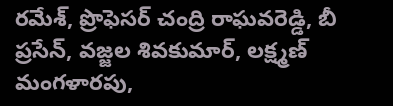రమేశ్, ప్రొఫెసర్ చంద్రి రాఘవరెడ్డి, బీ ప్రసేన్, వజ్జల శివకుమార్, లక్ష్మణ్ మంగళారపు,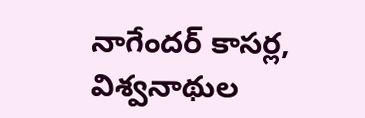నాగేందర్ కాసర్ల, విశ్వనాథుల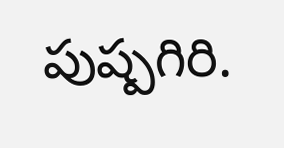పుష్పగిరి.